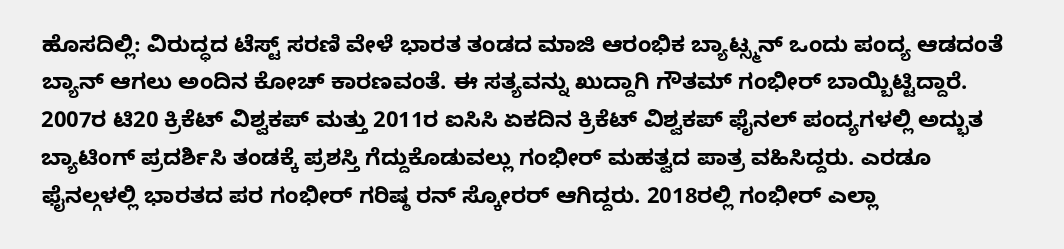ಹೊಸದಿಲ್ಲಿ: ವಿರುದ್ಧದ ಟೆಸ್ಟ್ ಸರಣಿ ವೇಳೆ ಭಾರತ ತಂಡದ ಮಾಜಿ ಆರಂಭಿಕ ಬ್ಯಾಟ್ಸ್ಮನ್ ಒಂದು ಪಂದ್ಯ ಆಡದಂತೆ ಬ್ಯಾನ್ ಆಗಲು ಅಂದಿನ ಕೋಚ್ ಕಾರಣವಂತೆ. ಈ ಸತ್ಯವನ್ನು ಖುದ್ದಾಗಿ ಗೌತಮ್ ಗಂಭೀರ್ ಬಾಯ್ಬಿಟ್ಟಿದ್ದಾರೆ. 2007ರ ಟಿ20 ಕ್ರಿಕೆಟ್ ವಿಶ್ವಕಪ್ ಮತ್ತು 2011ರ ಐಸಿಸಿ ಏಕದಿನ ಕ್ರಿಕೆಟ್ ವಿಶ್ವಕಪ್ ಫೈನಲ್ ಪಂದ್ಯಗಳಲ್ಲಿ ಅದ್ಭುತ ಬ್ಯಾಟಿಂಗ್ ಪ್ರದರ್ಶಿಸಿ ತಂಡಕ್ಕೆ ಪ್ರಶಸ್ತಿ ಗೆದ್ದುಕೊಡುವಲ್ಲು ಗಂಭೀರ್ ಮಹತ್ವದ ಪಾತ್ರ ವಹಿಸಿದ್ದರು. ಎರಡೂ ಫೈನಲ್ಗಳಲ್ಲಿ ಭಾರತದ ಪರ ಗಂಭೀರ್ ಗರಿಷ್ಠ ರನ್ ಸ್ಕೋರರ್ ಆಗಿದ್ದರು. 2018ರಲ್ಲಿ ಗಂಭೀರ್ ಎಲ್ಲಾ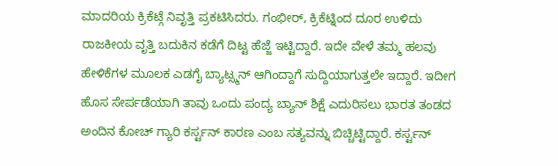ಮಾದರಿಯ ಕ್ರಿಕೆಟ್ಗೆ ನಿವೃತ್ತಿ ಪ್ರಕಟಿಸಿದರು. ಗಂಭೀರ್, ಕ್ರಿಕೆಟ್ನಿಂದ ದೂರ ಉಳಿದು ರಾಜಕೀಯ ವೃತ್ತಿ ಬದುಕಿನ ಕಡೆಗೆ ದಿಟ್ಟ ಹೆಜ್ಜೆ ಇಟ್ಟಿದ್ದಾರೆ. ಇದೇ ವೇಳೆ ತಮ್ಮ ಹಲವು ಹೇಳಿಕೆಗಳ ಮೂಲಕ ಎಡಗೈ ಬ್ಯಾಟ್ಸ್ಮನ್ ಆಗಿಂದ್ದಾಗೆ ಸುದ್ದಿಯಾಗುತ್ತಲೇ ಇದ್ದಾರೆ. ಇದೀಗ ಹೊಸ ಸೇರ್ಪಡೆಯಾಗಿ ತಾವು ಒಂದು ಪಂದ್ಯ ಬ್ಯಾನ್ ಶಿಕ್ಷೆ ಎದುರಿಸಲು ಭಾರತ ತಂಡದ ಅಂದಿನ ಕೋಚ್ ಗ್ಯಾರಿ ಕರ್ಸ್ಟನ್ ಕಾರಣ ಎಂಬ ಸತ್ಯವನ್ನು ಬಿಚ್ಚಿಟ್ಟಿದ್ದಾರೆ. ಕರ್ಸ್ಟನ್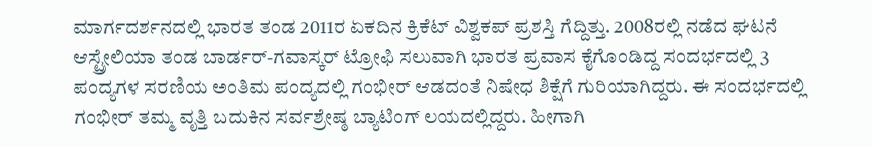ಮಾರ್ಗದರ್ಶನದಲ್ಲಿ ಭಾರತ ತಂಡ 2011ರ ಏಕದಿನ ಕ್ರಿಕೆಟ್ ವಿಶ್ವಕಪ್ ಪ್ರಶಸ್ತಿ ಗೆದ್ದಿತ್ತು. 2008ರಲ್ಲಿ ನಡೆದ ಘಟನೆ ಆಸ್ಟ್ರೇಲಿಯಾ ತಂಡ ಬಾರ್ಡರ್-ಗವಾಸ್ಕರ್ ಟ್ರೋಫಿ ಸಲುವಾಗಿ ಭಾರತ ಪ್ರವಾಸ ಕೈಗೊಂಡಿದ್ದ ಸಂದರ್ಭದಲ್ಲಿ 3 ಪಂದ್ಯಗಳ ಸರಣಿಯ ಅಂತಿಮ ಪಂದ್ಯದಲ್ಲಿ ಗಂಭೀರ್ ಆಡದಂತೆ ನಿಷೇಧ ಶಿಕ್ಷೆಗೆ ಗುರಿಯಾಗಿದ್ದರು. ಈ ಸಂದರ್ಭದಲ್ಲಿ ಗಂಭೀರ್ ತಮ್ಮ ವೃತ್ತಿ ಬದುಕಿನ ಸರ್ವಶ್ರೇಷ್ಠ ಬ್ಯಾಟಿಂಗ್ ಲಯದಲ್ಲಿದ್ದರು. ಹೀಗಾಗಿ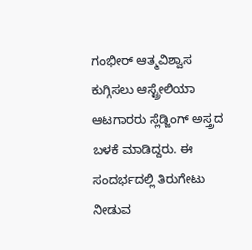ಗಂಭೀರ್ ಆತ್ಮವಿಶ್ವಾಸ ಕುಗ್ಗಿಸಲು ಆಸ್ಟ್ರೇಲಿಯಾ ಆಟಗಾರರು ಸ್ಲೆಡ್ಜಿಂಗ್ ಅಸ್ತ್ರದ ಬಳಕೆ ಮಾಡಿದ್ದರು. ಈ ಸಂದರ್ಭದಲ್ಲಿ ತಿರುಗೇಟು ನೀಡುವ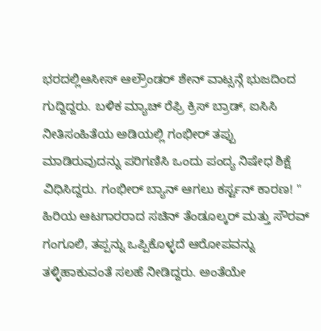ಭರದಲ್ಲಿಆಸೀಸ್ ಆಲ್ರೌಂಡರ್ ಶೇನ್ ವಾಟ್ಸನ್ಗೆ ಭುಜದಿಂದ ಗುದ್ದಿದ್ದರು. ಬಳಿಕ ಮ್ಯಾಚ್ ರೆಫ್ರಿ ಕ್ರಿಸ್ ಬ್ರಾಡ್, ಐಸಿಸಿ ನೀತಿಸಂಹಿತೆಯ ಅಡಿಯಲ್ಲಿ ಗಂಭೀರ್ ತಪ್ಪು ಮಾಡಿರುವುದನ್ನು ಪರಿಗಣಿಸಿ ಒಂದು ಪಂದ್ಯ ನಿಷೇಧ ಶಿಕ್ಷೆ ವಿಧಿಸಿದ್ದರು. ಗಂಭೀರ್ ಬ್ಯಾನ್ ಆಗಲು ಕರ್ಸ್ಟನ್ ಕಾರಣ! " ಹಿರಿಯ ಆಟಗಾರರಾದ ಸಚಿನ್ ತೆಂಡೂಲ್ಕರ್ ಮತ್ತು ಸೌರವ್ ಗಂಗೂಲಿ, ತಪ್ಪನ್ನು ಒಪ್ಪಿಕೊಳ್ಳದೆ ಆರೋಪವನ್ನು ತಳ್ಳಿಹಾಕುವಂತೆ ಸಲಹೆ ನೀಡಿದ್ದರು. ಅಂತೆಯೇ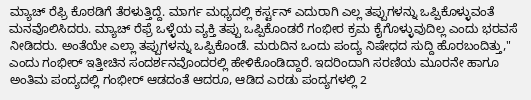ಮ್ಯಾಚ್ ರೆಫ್ರಿ ಕೊಠಡಿಗೆ ತೆರಳುತ್ತಿದ್ದೆ. ಮಾರ್ಗ ಮಧ್ಯದಲ್ಲಿ ಕರ್ಸ್ಟನ್ ಎದುರಾಗಿ ಎಲ್ಲ ತಪ್ಪುಗಳನ್ನು ಒಪ್ಪಿಕೊಳ್ಳುವಂತೆ ಮನವೊಲಿಸಿದರು. ಮ್ಯಾಚ್ ರೆಫ್ರೆ ಒಳ್ಳೆಯ ವ್ಯಕ್ತಿ ತಪ್ಪು ಒಪ್ಪಿಕೊಂಡರೆ ಗಂಭೀರ ಕ್ರಮ ಕೈಗೊಳ್ಳುವುದಿಲ್ಲ ಎಂದು ಭರವಸೆ ನೀಡಿದರು. ಅಂತೆಯೇ ಎಲ್ಲಾ ತಪ್ಪುಗಳನ್ನು ಒಪ್ಪಿಕೊಂಡೆ. ಮರುದಿನ ಒಂದು ಪಂದ್ಯ ನಿಷೇಧದ ಸುದ್ದಿ ಹೊರಬಂದಿತ್ತು," ಎಂದು ಗಂಭೀರ್ ಇತ್ತೀಚಿನ ಸಂದರ್ಶನವೊಂದರಲ್ಲಿ ಹೇಳಿಕೊಂಡಿದ್ದಾರೆ. ಇದರಿಂದಾಗಿ ಸರಣಿಯ ಮೂರನೇ ಹಾಗೂ ಅಂತಿಮ ಪಂದ್ಯದಲ್ಲಿ ಗಂಭೀರ್ ಆಡದಂತೆ ಆದರೂ, ಆಡಿದ ಎರಡು ಪಂದ್ಯಗಳಲ್ಲಿ 2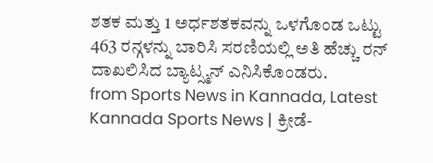ಶತಕ ಮತ್ತು 1 ಅರ್ಧಶತಕವನ್ನು ಒಳಗೊಂಡ ಒಟ್ಟು 463 ರನ್ಗಳನ್ನು ಬಾರಿಸಿ ಸರಣಿಯಲ್ಲಿ ಅತಿ ಹೆಚ್ಚು ರನ್ ದಾಖಲಿಸಿದ ಬ್ಯಾಟ್ಸ್ಮನ್ ಎನಿಸಿಕೊಂಡರು.
from Sports News in Kannada, Latest Kannada Sports News | ಕ್ರೀಡೆ-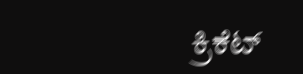ಕ್ರಿಕೆಟ್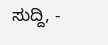ಸುದ್ದಿ, -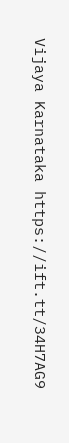Vijaya Karnataka https://ift.tt/34H7AG9